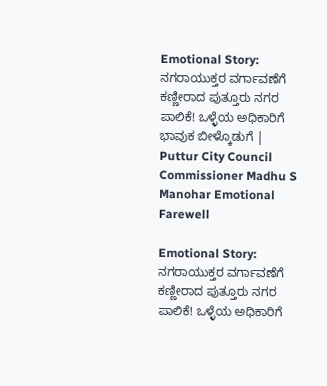Emotional Story: ನಗರಾಯುಕ್ತರ ವರ್ಗಾವಣೆಗೆ ಕಣ್ಣೀರಾದ ಪುತ್ತೂರು ನಗರ ಪಾಲಿಕೆ! ಒಳ್ಳೆಯ ಅಧಿಕಾರಿಗೆ ಭಾವುಕ ಬೀಳ್ಕೊಡುಗೆ | Puttur City Council Commissioner Madhu S Manohar Emotional Farewell

Emotional Story: ನಗರಾಯುಕ್ತರ ವರ್ಗಾವಣೆಗೆ ಕಣ್ಣೀರಾದ ಪುತ್ತೂರು ನಗರ ಪಾಲಿಕೆ! ಒಳ್ಳೆಯ ಅಧಿಕಾರಿಗೆ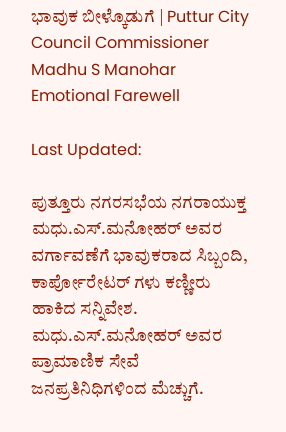ಭಾವುಕ ಬೀಳ್ಕೊಡುಗೆ | Puttur City Council Commissioner Madhu S Manohar Emotional Farewell

Last Updated:

ಪುತ್ತೂರು ನಗರಸಭೆಯ ನಗರಾಯುಕ್ತ ಮಧು.ಎಸ್.ಮನೋಹರ್ ಅವರ ವರ್ಗಾವಣೆಗೆ ಭಾವುಕರಾದ ಸಿಬ್ಬಂದಿ, ಕಾರ್ಪೋರೇಟರ್ ಗಳು ಕಣ್ಣೀರು ಹಾಕಿದ ಸನ್ನಿವೇಶ. ಮಧು.ಎಸ್.ಮನೋಹರ್ ಅವರ ಪ್ರಾಮಾಣಿಕ ಸೇವೆ ಜನಪ್ರತಿನಿಧಿಗಳಿಂದ ಮೆಚ್ಚುಗೆ.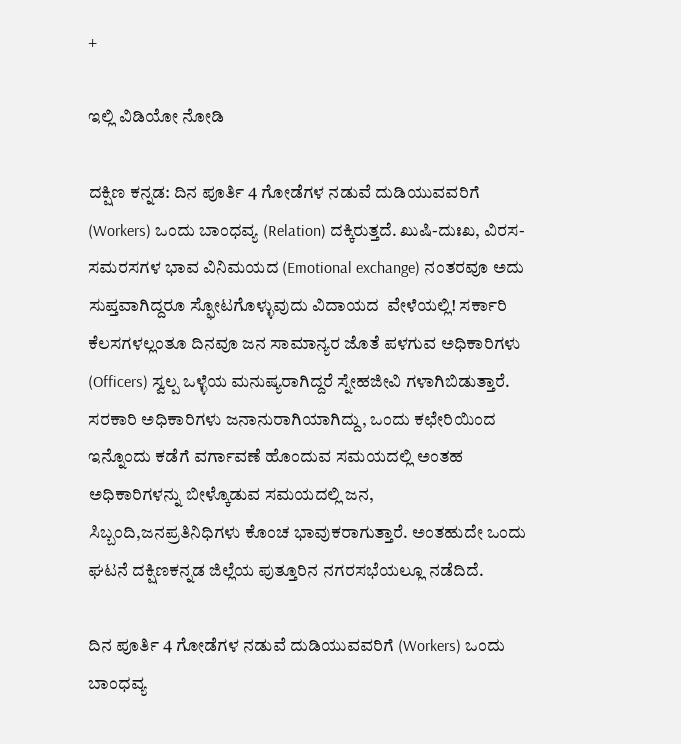+

ಇಲ್ಲಿ ವಿಡಿಯೋ ನೋಡಿ

ದಕ್ಷಿಣ ಕನ್ನಡ: ದಿನ ಪೂರ್ತಿ 4 ಗೋಡೆಗಳ ನಡುವೆ ದುಡಿಯುವವರಿಗೆ (Workers) ಒಂದು ಬಾಂಧವ್ಯ (Relation) ದಕ್ಕಿರುತ್ತದೆ. ಖುಷಿ-ದುಃಖ, ವಿರಸ-ಸಮರಸಗಳ ಭಾವ ವಿನಿಮಯದ (Emotional exchange) ನಂತರವೂ ಅದು ಸುಪ್ತವಾಗಿದ್ದರೂ ಸ್ಫೋಟಗೊಳ್ಳುವುದು ವಿದಾಯದ  ವೇಳೆಯಲ್ಲಿ! ಸರ್ಕಾರಿ ಕೆಲಸಗಳಲ್ಲಂತೂ ದಿನವೂ ಜನ ಸಾಮಾನ್ಯರ ಜೊತೆ ಪಳಗುವ ಅಧಿಕಾರಿಗಳು (Officers) ಸ್ವಲ್ಪ ಒಳ್ಳೆಯ ಮನುಷ್ಯರಾಗಿದ್ದರೆ ಸ್ನೇಹಜೀವಿ ಗಳಾಗಿಬಿಡುತ್ತಾರೆ. ಸರಕಾರಿ ಅಧಿಕಾರಿಗಳು ಜನಾನುರಾಗಿಯಾಗಿದ್ದು, ಒಂದು ಕಛೇರಿಯಿಂದ ಇನ್ನೊಂದು ಕಡೆಗೆ ವರ್ಗಾವಣೆ ಹೊಂದುವ ಸಮಯದಲ್ಲಿ ಅಂತಹ ಅಧಿಕಾರಿಗಳನ್ನು ಬೀಳ್ಕೊಡುವ ಸಮಯದಲ್ಲಿ ಜನ, ಸಿಬ್ಬಂದಿ,ಜನಪ್ರತಿನಿಧಿಗಳು ಕೊಂಚ ಭಾವುಕರಾಗುತ್ತಾರೆ. ಅಂತಹುದೇ ಒಂದು ಘಟನೆ ದಕ್ಷಿಣಕನ್ನಡ ಜಿಲ್ಲೆಯ ಪುತ್ತೂರಿನ ನಗರಸಭೆಯಲ್ಲೂ ನಡೆದಿದೆ.

ದಿನ ಪೂರ್ತಿ 4 ಗೋಡೆಗಳ ನಡುವೆ ದುಡಿಯುವವರಿಗೆ (Workers) ಒಂದು ಬಾಂಧವ್ಯ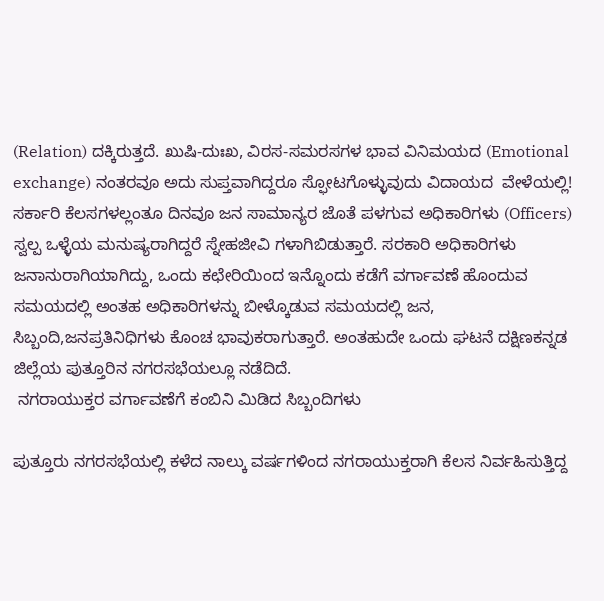(Relation) ದಕ್ಕಿರುತ್ತದೆ. ಖುಷಿ-ದುಃಖ, ವಿರಸ-ಸಮರಸಗಳ ಭಾವ ವಿನಿಮಯದ (Emotional exchange) ನಂತರವೂ ಅದು ಸುಪ್ತವಾಗಿದ್ದರೂ ಸ್ಫೋಟಗೊಳ್ಳುವುದು ವಿದಾಯದ  ವೇಳೆಯಲ್ಲಿ! ಸರ್ಕಾರಿ ಕೆಲಸಗಳಲ್ಲಂತೂ ದಿನವೂ ಜನ ಸಾಮಾನ್ಯರ ಜೊತೆ ಪಳಗುವ ಅಧಿಕಾರಿಗಳು (Officers) ಸ್ವಲ್ಪ ಒಳ್ಳೆಯ ಮನುಷ್ಯರಾಗಿದ್ದರೆ ಸ್ನೇಹಜೀವಿ ಗಳಾಗಿಬಿಡುತ್ತಾರೆ. ಸರಕಾರಿ ಅಧಿಕಾರಿಗಳು ಜನಾನುರಾಗಿಯಾಗಿದ್ದು, ಒಂದು ಕಛೇರಿಯಿಂದ ಇನ್ನೊಂದು ಕಡೆಗೆ ವರ್ಗಾವಣೆ ಹೊಂದುವ ಸಮಯದಲ್ಲಿ ಅಂತಹ ಅಧಿಕಾರಿಗಳನ್ನು ಬೀಳ್ಕೊಡುವ ಸಮಯದಲ್ಲಿ ಜನ, ಸಿಬ್ಬಂದಿ,ಜನಪ್ರತಿನಿಧಿಗಳು ಕೊಂಚ ಭಾವುಕರಾಗುತ್ತಾರೆ. ಅಂತಹುದೇ ಒಂದು ಘಟನೆ ದಕ್ಷಿಣಕನ್ನಡ ಜಿಲ್ಲೆಯ ಪುತ್ತೂರಿನ ನಗರಸಭೆಯಲ್ಲೂ ನಡೆದಿದೆ.
 ನಗರಾಯುಕ್ತರ ವರ್ಗಾವಣೆಗೆ ಕಂಬಿನಿ ಮಿಡಿದ ಸಿಬ್ಬಂದಿಗಳು

ಪುತ್ತೂರು ನಗರಸಭೆಯಲ್ಲಿ ಕಳೆದ ನಾಲ್ಕು ವರ್ಷಗಳಿಂದ ನಗರಾಯುಕ್ತರಾಗಿ ಕೆಲಸ ನಿರ್ವಹಿಸುತ್ತಿದ್ದ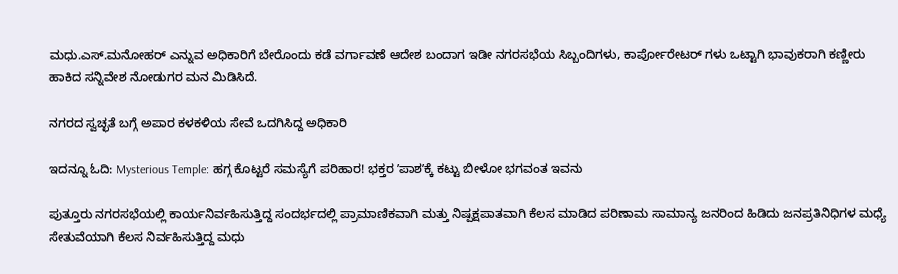ಮಧು.ಎಸ್.ಮನೋಹರ್ ಎನ್ನುವ ಅಧಿಕಾರಿಗೆ ಬೇರೊಂದು ಕಡೆ ವರ್ಗಾವಣೆ ಆದೇಶ ಬಂದಾಗ ಇಡೀ ನಗರಸಭೆಯ ಸಿಬ್ಬಂದಿಗಳು, ಕಾರ್ಪೋರೇಟರ್ ಗಳು ಒಟ್ಟಾಗಿ ಭಾವುಕರಾಗಿ ಕಣ್ಣೀರು ಹಾಕಿದ ಸನ್ನಿವೇಶ ನೋಡುಗರ ಮನ ಮಿಡಿಸಿದೆ.

ನಗರದ ಸ್ವಚ್ಛತೆ ಬಗ್ಗೆ ಅಪಾರ ಕಳಕಳಿಯ ಸೇವೆ ಒದಗಿಸಿದ್ದ ಅಧಿಕಾರಿ

ಇದನ್ನೂ ಓದಿ: Mysterious Temple: ಹಗ್ಗ ಕೊಟ್ಟರೆ ಸಮಸ್ಯೆಗೆ ಪರಿಹಾರ! ಭಕ್ತರ ʼಪಾಶʼಕ್ಕೆ ಕಟ್ಟು ಬೀಳೋ ಭಗವಂತ ಇವನು

ಪುತ್ತೂರು ನಗರಸಭೆಯಲ್ಲಿ ಕಾರ್ಯನಿರ್ವಹಿಸುತ್ತಿದ್ದ ಸಂದರ್ಭದಲ್ಲಿ ಪ್ರಾಮಾಣಿಕವಾಗಿ ಮತ್ತು ನಿಷ್ಪಕ್ಷಪಾತವಾಗಿ ಕೆಲಸ ಮಾಡಿದ ಪರಿಣಾಮ ಸಾಮಾನ್ಯ ಜನರಿಂದ ಹಿಡಿದು ಜನಪ್ರತಿನಿಧಿಗಳ ಮಧ್ಯೆ ಸೇತುವೆಯಾಗಿ ಕೆಲಸ ನಿರ್ವಹಿಸುತ್ತಿದ್ದ ಮಧು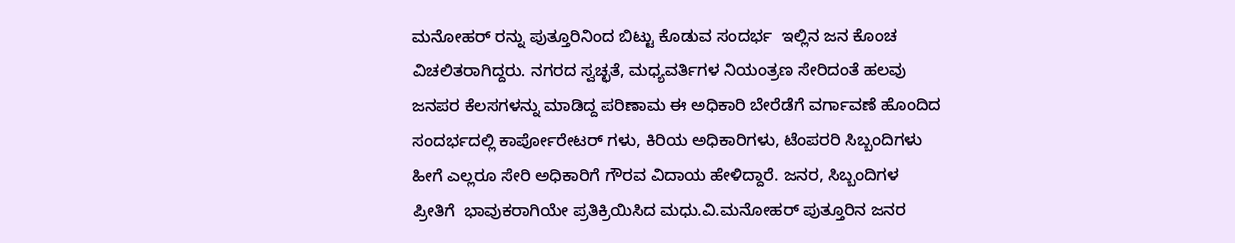ಮನೋಹರ್ ರನ್ನು ಪುತ್ತೂರಿನಿಂದ ಬಿಟ್ಟು ಕೊಡುವ ಸಂದರ್ಭ  ಇಲ್ಲಿನ ಜನ ಕೊಂಚ ವಿಚಲಿತರಾಗಿದ್ದರು. ನಗರದ ಸ್ವಚ್ಛತೆ, ಮಧ್ಯವರ್ತಿಗಳ ನಿಯಂತ್ರಣ ಸೇರಿದಂತೆ ಹಲವು ಜನಪರ‌ ಕೆಲಸಗಳನ್ನು ಮಾಡಿದ್ದ ಪರಿಣಾಮ ಈ‌ ಅಧಿಕಾರಿ ಬೇರೆಡೆಗೆ ವರ್ಗಾವಣೆ ಹೊಂದಿದ‌ ಸಂದರ್ಭದಲ್ಲಿ ಕಾರ್ಪೋರೇಟರ್ ಗಳು, ಕಿರಿಯ ಅಧಿಕಾರಿಗಳು, ಟೆಂಪರರಿ ಸಿಬ್ಬಂದಿಗಳು ಹೀಗೆ ಎಲ್ಲರೂ ಸೇರಿ ಅಧಿಕಾರಿಗೆ ಗೌರವ ವಿದಾಯ ಹೇಳಿದ್ದಾರೆ. ಜನರ, ಸಿಬ್ಬಂದಿಗಳ ಪ್ರೀತಿಗೆ  ಭಾವುಕರಾಗಿಯೇ ಪ್ರತಿಕ್ರಿಯಿಸಿದ ಮಧು.ವಿ.ಮನೋಹರ್ ಪುತ್ತೂರಿನ ಜನರ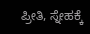ಪ್ರೀತಿ, ಸ್ನೇಹಕ್ಕೆ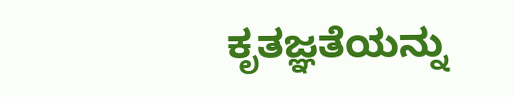ಕೃತಜ್ಞತೆಯನ್ನು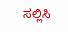ಸಲ್ಲಿಸಿ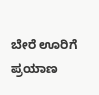ಬೇರೆ ಊರಿಗೆ ಪ್ರಯಾಣ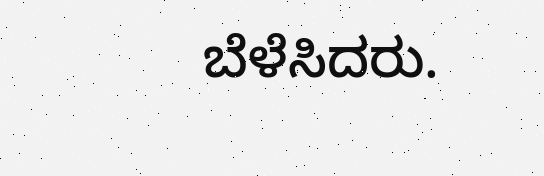ಬೆಳೆಸಿದರು.